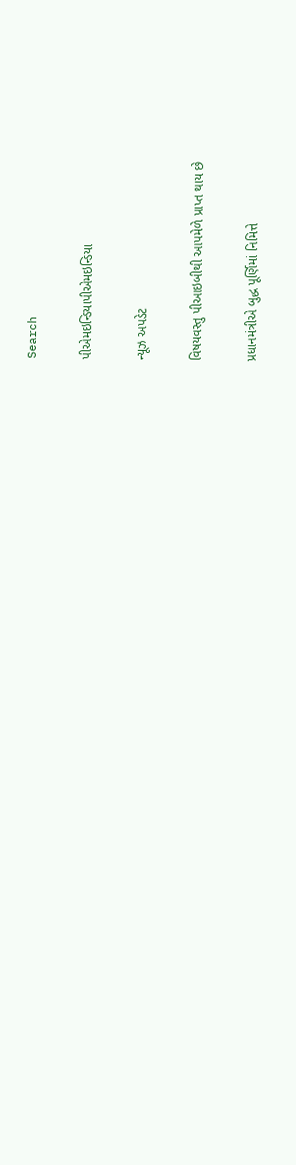Search

પીએમઇન્ડિયાપીએમઇન્ડિયા

ન્યૂઝ અપડેટ

વિષયવસ્તુ પીઆઇબીથી આપમેળે પ્રાપ્ત થાય છે

પ્રધાનમંત્રીએ બુદ્ધ પૂર્ણિમાં નિમિત્તે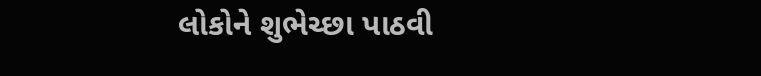લોકોને શુભેચ્છા પાઠવી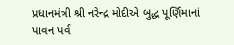પ્રધાનમંત્રી શ્રી નરેન્દ્ર મોદીએ બુદ્ધ પૂર્ણિમાનાં પાવન પર્વ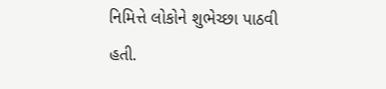નિમિત્તે લોકોને શુભેચ્છા પાઠવી હતી.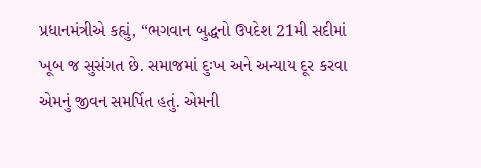પ્રધાનમંત્રીએ કહ્યું, “ભગવાન બુદ્ધનો ઉપદેશ 21મી સદીમાં ખૂબ જ સુસંગત છે. સમાજમાં દુઃખ અને અન્યાય દૂર કરવા એમનું જીવન સમર્પિત હતું. એમની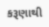કરૂણાથી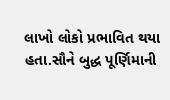લાખો લોકો પ્રભાવિત થયા હતા.સૌને બુદ્ધ પૂર્ણિમાની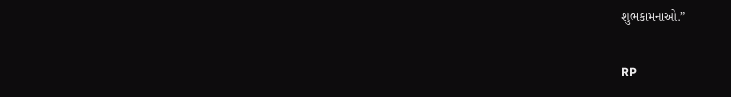શુભકામનાઓ.”

RP